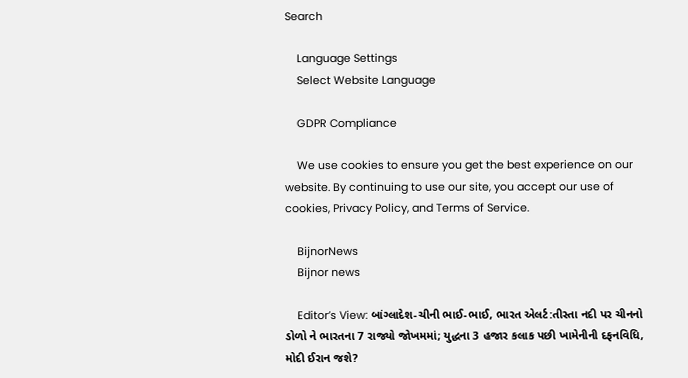Search

    Language Settings
    Select Website Language

    GDPR Compliance

    We use cookies to ensure you get the best experience on our website. By continuing to use our site, you accept our use of cookies, Privacy Policy, and Terms of Service.

    BijnorNews
    Bijnor news

    Editor’s View: બાંગ્લાદેશ-ચીની ભાઈ-ભાઈ, ભારત એલર્ટ:તીસ્તા નદી પર ચીનનો ડોળો ને ભારતના 7 રાજ્યો જોખમમાં; યુદ્ધના 3 હજાર કલાક પછી ખામેનીની દફનવિધિ, મોદી ઈરાન જશે?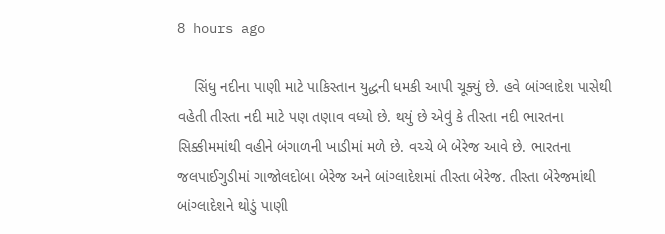8 hours ago

    સિંધુ નદીના પાણી માટે પાકિસ્તાન યુદ્ધની ધમકી આપી ચૂક્યું છે. હવે બાંગ્લાદેશ પાસેથી વહેતી તીસ્તા નદી માટે પણ તણાવ વધ્યો છે. થયું છે એવું કે તીસ્તા નદી ભારતના સિક્કીમમાંથી વહીને બંગાળની ખાડીમાં મળે છે. વચ્ચે બે બેરેજ આવે છે. ભારતના જલપાઈગુડીમાં ગાજોલદોબા બેરેજ અને બાંગ્લાદેશમાં તીસ્તા બેરેજ. તીસ્તા બેરેજમાંથી બાંગ્લાદેશને થોડું પાણી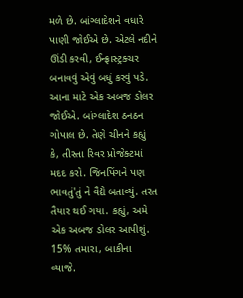મળે છે. બાંગ્લાદેશને વધારે પાણી જોઈએ છે. એટલે નદીને ઊંડી કરવી, ઈન્ફ્રાસ્ટ્રક્ચર બનાવવું એવું બધું કરવું પડે. આના માટે એક અબજ ડોલર જોઈએ. બાંગ્લાદેશ ઠનઠન ગોપાલ છે. તેણે ચીનને કહ્યું કે, તીસ્તા રિવર પ્રોજેક્ટમાં મદદ કરો. જિનપિંગને પણ ભાવતું'તું ને વૈદ્યે બતાવ્યું. તરત તૈયાર થઈ ગયા. કહ્યું, અમે એક અબજ ડોલર આપીશું. 15% તમારા, બાકીના વ્યાજે.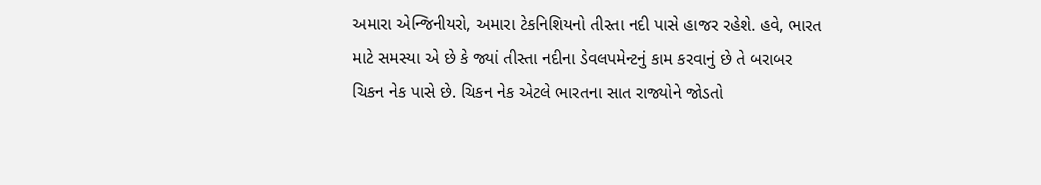અમારા એન્જિનીયરો, અમારા ટેકનિશિયનો તીસ્તા નદી પાસે હાજર રહેશે. હવે, ભારત માટે સમસ્યા એ છે કે જ્યાં તીસ્તા નદીના ડેવલપમેન્ટનું કામ કરવાનું છે તે બરાબર ચિકન નેક પાસે છે. ચિકન નેક એટલે ભારતના સાત રાજ્યોને જોડતો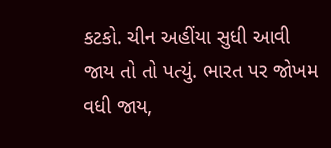કટકો. ચીન અહીંયા સુધી આવી જાય તો તો પત્યું. ભારત પર જોખમ વધી જાય,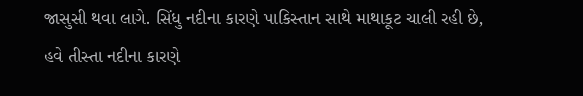જાસુસી થવા લાગે. સિંધુ નદીના કારણે પાકિસ્તાન સાથે માથાકૂટ ચાલી રહી છે, હવે તીસ્તા નદીના કારણે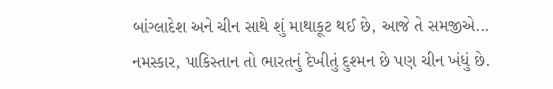બાંગ્લાદેશ અને ચીન સાથે શું માથાકૂટ થઈ છે, આજે તે સમજીએ... નમસ્કાર, પાકિસ્તાન તો ભારતનું દેખીતું દુશ્મન છે પણ ચીન ખંધું છે.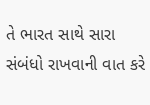તે ભારત સાથે સારા સંબંધો રાખવાની વાત કરે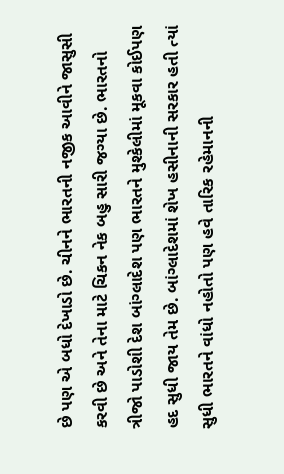છે પણ એ બધો દેખાડો છે. ચીનને ભારતની નજીક આવીને જાસુસી કરવી છે અને તેના માટે ચિકન નેક બહુ સારી જગ્યા છે. ભારતનો ત્રીજો પાડોશી દેશ બાંગ્લાદેશ પણ ભારતને મુશ્કેલીમાં મૂકવા કોઈપણ હદ સુધી જાય તેમ છે. બાંગ્લાદેશમાં શેખ હસીનાની સરકાર હતી ત્યાં સુધી ભારતને વાંધો નહોતો પણ હવે તારિક રહેમાનની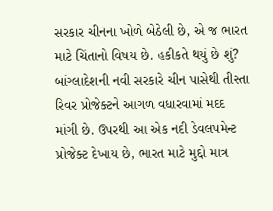સરકાર ચીનના ખોળે બેઠેલી છે, એ જ ભારત માટે ચિંતાનો વિષય છે. હકીકતે થયું છે શું? બાંગ્લાદેશની નવી સરકારે ચીન પાસેથી તીસ્તા રિવર પ્રોજેક્ટને આગળ વધારવામાં મદદ માંગી છે. ઉપરથી આ એક નદી ડેવલપમેન્ટ પ્રોજેક્ટ દેખાય છે, ભારત માટે મુદ્દો માત્ર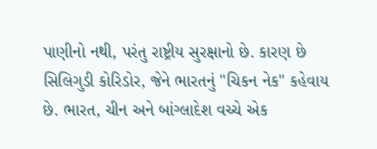પાણીનો નથી, પરંતુ રાષ્ટ્રીય સુરક્ષાનો છે. કારણ છે સિલિગુડી કોરિડોર, જેને ભારતનું "ચિકન નેક" કહેવાય છે. ભારત, ચીન અને બાંગ્લાદેશ વચ્ચે એક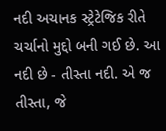નદી અચાનક સ્ટ્રેટેજિક રીતે ચર્ચાનો મુદ્દો બની ગઈ છે. આ નદી છે - તીસ્તા નદી. એ જ તીસ્તા, જે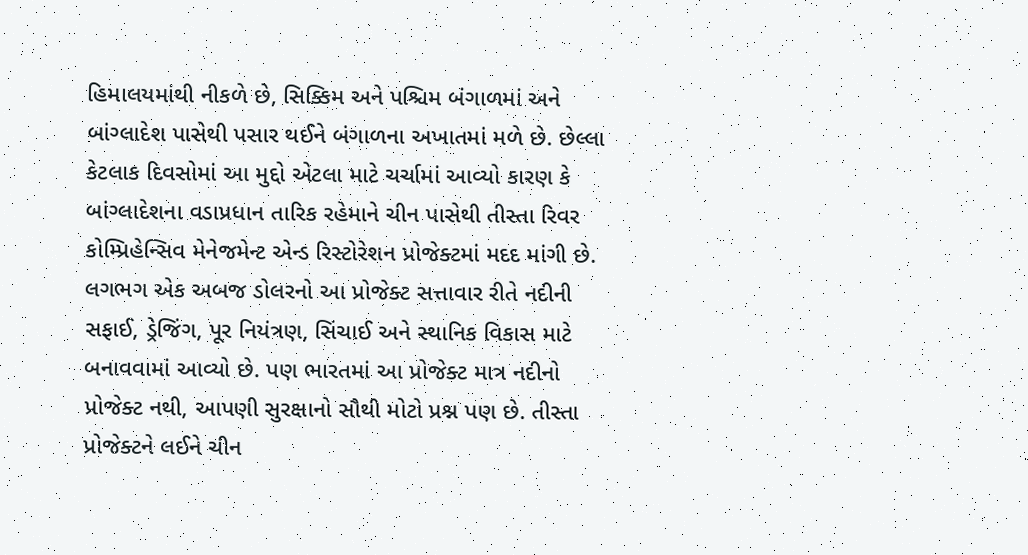હિમાલયમાંથી નીકળે છે, સિક્કિમ અને પશ્ચિમ બંગાળમાં અને બાંગ્લાદેશ પાસેથી પસાર થઈને બંગાળના અખાતમાં મળે છે. છેલ્લા કેટલાક દિવસોમાં આ મુદ્દો એટલા માટે ચર્ચામાં આવ્યો કારણ કે બાંગ્લાદેશના વડાપ્રધાન તારિક રહેમાને ચીન પાસેથી તીસ્તા રિવર કોમ્પ્રિહેન્સિવ મેનેજમેન્ટ એન્ડ રિસ્ટોરેશન પ્રોજેક્ટમાં મદદ માંગી છે. લગભગ એક અબજ ડોલરનો આ પ્રોજેક્ટ સત્તાવાર રીતે નદીની સફાઈ, ડ્રેજિંગ, પૂર નિયંત્રણ, સિંચાઈ અને સ્થાનિક વિકાસ માટે બનાવવામાં આવ્યો છે. પણ ભારતમાં આ પ્રોજેક્ટ માત્ર નદીનો પ્રોજેક્ટ નથી, આપણી સુરક્ષાનો સૌથી મોટો પ્રશ્ન પણ છે. તીસ્તા પ્રોજેક્ટને લઈને ચીન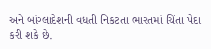અને બાંગ્લાદેશની વધતી નિકટતા ભારતમાં ચિંતા પેદા કરી શકે છે.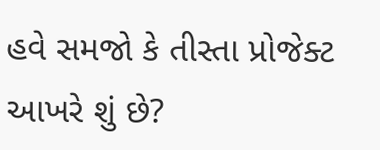હવે સમજો કે તીસ્તા પ્રોજેક્ટ આખરે શું છે?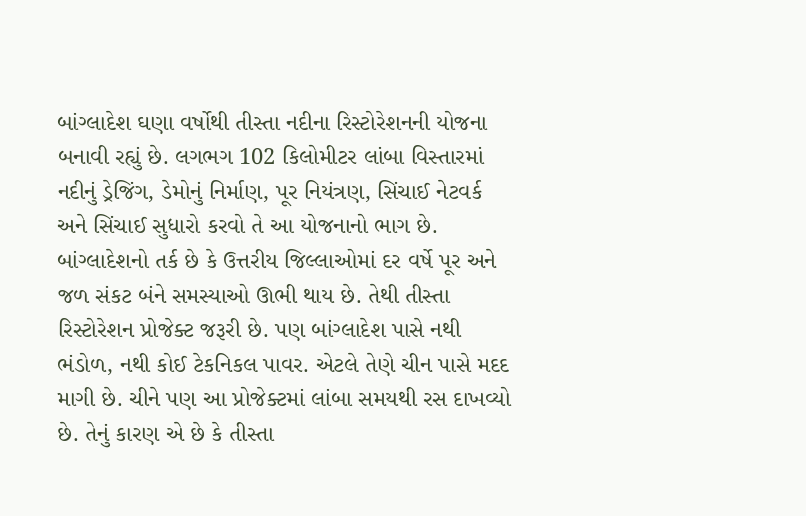બાંગ્લાદેશ ઘણા વર્ષોથી તીસ્તા નદીના રિસ્ટોરેશનની યોજના બનાવી રહ્યું છે. લગભગ 102 કિલોમીટર લાંબા વિસ્તારમાં નદીનું ડ્રેજિંગ, ડેમોનું નિર્માણ, પૂર નિયંત્રણ, સિંચાઈ નેટવર્ક અને સિંચાઈ સુધારો કરવો તે આ યોજનાનો ભાગ છે. બાંગ્લાદેશનો તર્ક છે કે ઉત્તરીય જિલ્લાઓમાં દર વર્ષે પૂર અને જળ સંકટ બંને સમસ્યાઓ ઊભી થાય છે. તેથી તીસ્તા રિસ્ટોરેશન પ્રોજેક્ટ જરૂરી છે. પણ બાંગ્લાદેશ પાસે નથી ભંડોળ, નથી કોઈ ટેકનિકલ પાવર. એટલે તેણે ચીન પાસે મદદ માગી છે. ચીને પણ આ પ્રોજેક્ટમાં લાંબા સમયથી રસ દાખવ્યો છે. તેનું કારણ એ છે કે તીસ્તા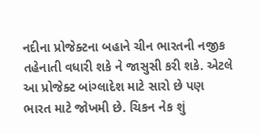નદીના પ્રોજેક્ટના બહાને ચીન ભારતની નજીક તહેનાતી વધારી શકે ને જાસુસી કરી શકે. એટલે આ પ્રોજેક્ટ બાંગ્લાદેશ માટે સારો છે પણ ભારત માટે જોખમી છે. ચિકન નેક શું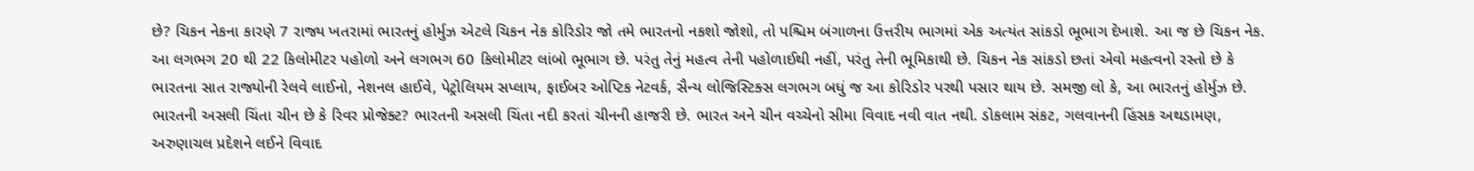છે? ચિકન નેકના કારણે 7 રાજ્ય ખતરામાં ભારતનું હોર્મુઝ એટલે ચિકન નેક કોરિડોર જો તમે ભારતનો નકશો જોશો, તો પશ્ચિમ બંગાળના ઉત્તરીય ભાગમાં એક અત્યંત સાંકડો ભૂભાગ દેખાશે. આ જ છે ચિકન નેક. આ લગભગ 20 થી 22 કિલોમીટર પહોળો અને લગભગ 60 કિલોમીટર લાંબો ભૂભાગ છે. પરંતુ તેનું મહત્વ તેની પહોળાઈથી નહીં, પરંતુ તેની ભૂમિકાથી છે. ચિકન નેક સાંકડો છતાં એવો મહત્વનો રસ્તો છે કે ભારતના સાત રાજ્યોની રેલવે લાઈનો, નેશનલ હાઈવે, પેટ્રોલિયમ સપ્લાય, ફાઈબર ઓપ્ટિક નેટવર્ક, સૈન્ય લોજિસ્ટિક્સ લગભગ બધું જ આ કોરિડોર પરથી પસાર થાય છે. સમજી લો કે, આ ભારતનું હોર્મુઝ છે. ભારતની અસલી ચિંતા ચીન છે કે રિવર પ્રોજેક્ટ? ભારતની અસલી ચિંતા નદી કરતાં ચીનની હાજરી છે. ભારત અને ચીન વચ્ચેનો સીમા વિવાદ નવી વાત નથી. ડોકલામ સંકટ, ગલવાનની હિંસક અથડામણ, અરુણાચલ પ્રદેશને લઈને વિવાદ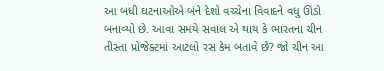આ બધી ઘટનાઓએ બંને દેશો વચ્ચેના વિવાદને વધુ ઊંડો બનાવ્યો છે. આવા સમયે સવાલ એ થાય કે ભારતના ચીન તીસ્તા પ્રોજેક્ટમાં આટલો રસ કેમ બતાવે છે? જો ચીન આ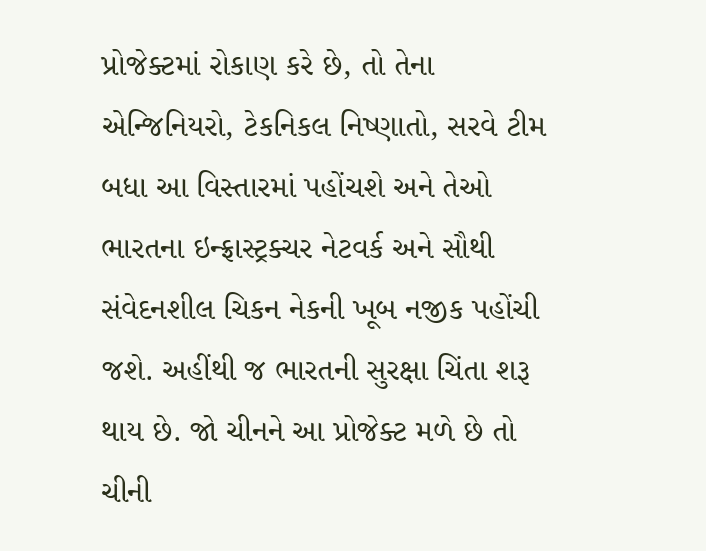પ્રોજેક્ટમાં રોકાણ કરે છે, તો તેના એન્જિનિયરો, ટેકનિકલ નિષ્ણાતો, સરવે ટીમ બધા આ વિસ્તારમાં પહોંચશે અને તેઓ ભારતના ઇન્ફ્રાસ્ટ્રક્ચર નેટવર્ક અને સૌથી સંવેદનશીલ ચિકન નેકની ખૂબ નજીક પહોંચી જશે. અહીંથી જ ભારતની સુરક્ષા ચિંતા શરૂ થાય છે. જો ચીનને આ પ્રોજેક્ટ મળે છે તો ચીની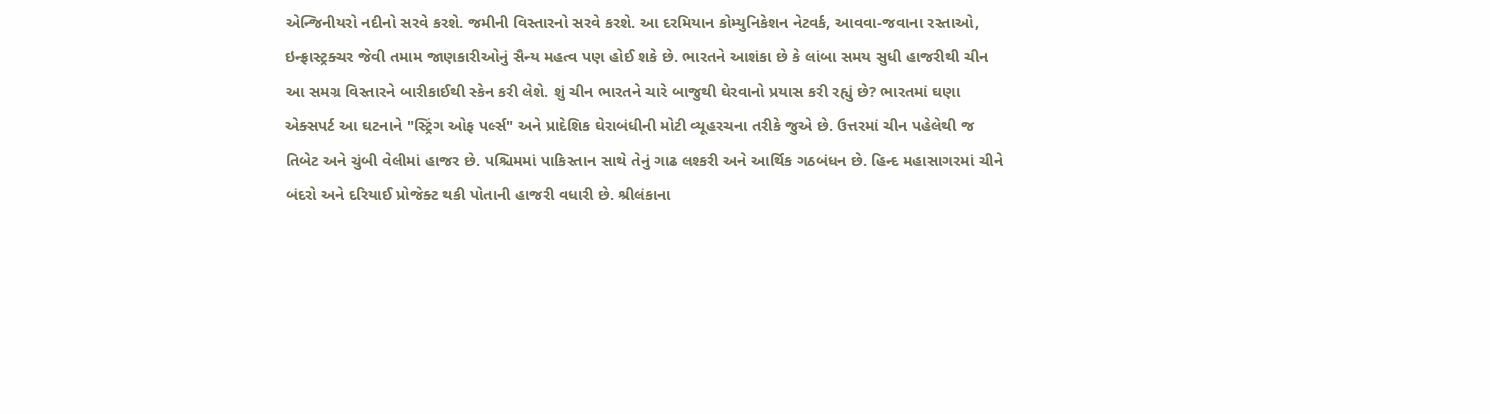એન્જિનીયરો નદીનો સરવે કરશે. જમીની વિસ્તારનો સરવે કરશે. આ દરમિયાન કોમ્યુનિકેશન નેટવર્ક, આવવા-જવાના રસ્તાઓ, ઇન્ફ્રાસ્ટ્રક્ચર જેવી તમામ જાણકારીઓનું સૈન્ય મહત્વ પણ હોઈ શકે છે. ભારતને આશંકા છે કે લાંબા સમય સુધી હાજરીથી ચીન આ સમગ્ર વિસ્તારને બારીકાઈથી સ્કેન કરી લેશે. શું ચીન ભારતને ચારે બાજુથી ઘેરવાનો પ્રયાસ કરી રહ્યું છે? ભારતમાં ઘણા એક્સપર્ટ આ ઘટનાને "સ્ટ્રિંગ ઓફ પર્લ્સ" અને પ્રાદેશિક ઘેરાબંધીની મોટી વ્યૂહરચના તરીકે જુએ છે. ઉત્તરમાં ચીન પહેલેથી જ તિબેટ અને ચુંબી વેલીમાં હાજર છે. પશ્ચિમમાં પાકિસ્તાન સાથે તેનું ગાઢ લશ્કરી અને આર્થિક ગઠબંધન છે. હિન્દ મહાસાગરમાં ચીને બંદરો અને દરિયાઈ પ્રોજેક્ટ થકી પોતાની હાજરી વધારી છે. શ્રીલંકાના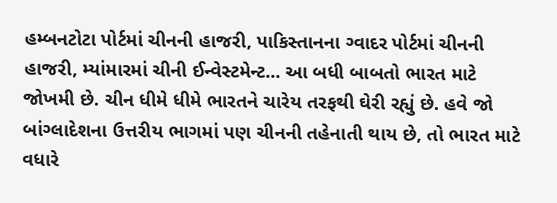હમ્બનટોટા પોર્ટમાં ચીનની હાજરી, પાકિસ્તાનના ગ્વાદર પોર્ટમાં ચીનની હાજરી, મ્યાંમારમાં ચીની ઈન્વેસ્ટમેન્ટ... આ બધી બાબતો ભારત માટે જોખમી છે. ચીન ધીમે ધીમે ભારતને ચારેય તરફથી ઘેરી રહ્યું છે. હવે જો બાંગ્લાદેશના ઉત્તરીય ભાગમાં પણ ચીનની તહેનાતી થાય છે, તો ભારત માટે વધારે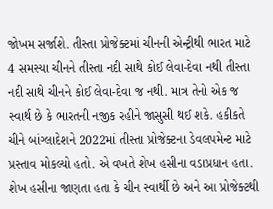જોખમ સર્જાશે. તીસ્તા પ્રોજેક્ટમાં ચીનની એન્ટ્રીથી ભારત માટે 4 સમસ્યા ચીનને તીસ્તા નદી સાથે કોઈ લેવા-દેવા નથી તીસ્તા નદી સાથે ચીનને કોઈ લેવા-દેવા જ નથી. માત્ર તેનો એક જ સ્વાર્થ છે કે ભારતની નજીક રહીને જાસુસી થઈ શકે. હકીકતે ચીને બાંગ્લાદેશને 2022માં તીસ્તા પ્રોજેક્ટના ડેવલપમેન્ટ માટે પ્રસ્તાવ મોકલ્યો હતો. એ વખતે શેખ હસીના વડાપ્રધાન હતા. શેખ હસીના જાણતા હતા કે ચીન સ્વાર્થી છે અને આ પ્રોજેક્ટથી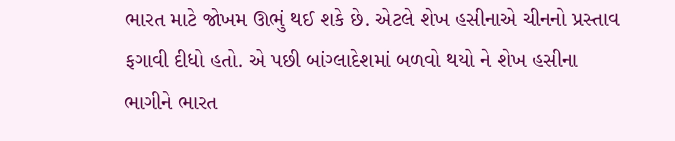ભારત માટે જોખમ ઊભું થઈ શકે છે. એટલે શેખ હસીનાએ ચીનનો પ્રસ્તાવ ફગાવી દીધો હતો. એ પછી બાંગ્લાદેશમાં બળવો થયો ને શેખ હસીના ભાગીને ભારત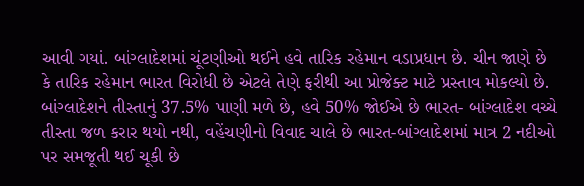આવી ગયાં. બાંગ્લાદેશમાં ચૂંટણીઓ થઈને હવે તારિક રહેમાન વડાપ્રધાન છે. ચીન જાણે છે કે તારિક રહેમાન ભારત વિરોધી છે એટલે તેણે ફરીથી આ પ્રોજેક્ટ માટે પ્રસ્તાવ મોકલ્યો છે. બાંગ્લાદેશને તીસ્તાનું 37.5% પાણી મળે છે, હવે 50% જોઈએ છે ભારત- બાંગ્લાદેશ વચ્ચે તીસ્તા જળ કરાર થયો નથી, વહેંચણીનો વિવાદ ચાલે છે ભારત-બાંગ્લાદેશમાં માત્ર 2 નદીઓ પર સમજૂતી થઈ ચૂકી છે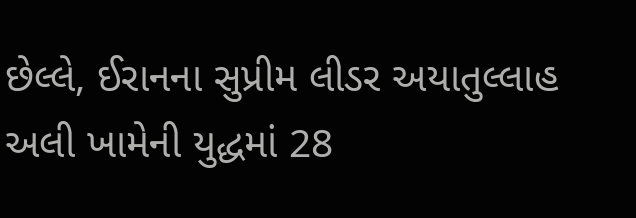છેલ્લે, ઈરાનના સુપ્રીમ લીડર અયાતુલ્લાહ અલી ખામેની યુદ્ધમાં 28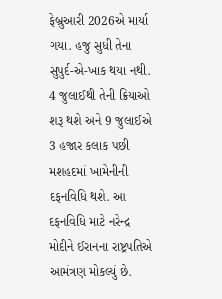ફેબ્રુઆરી 2026એ માર્યા ગયા. હજુ સુધી તેના સુપુર્દ-એ-ખાક થયા નથી. 4 જુલાઈથી તેની ક્રિયાઓ શરૂ થશે અને 9 જુલાઈએ 3 હજાર કલાક પછી મશહદમાં ખામેનીની દફનવિધિ થશે. આ દફનવિધિ માટે નરેન્દ્ર મોદીને ઈરાનના રાષ્ટ્રપતિએ આમંત્રણ મોકલ્યું છે.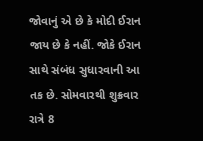જોવાનું એ છે કે મોદી ઈરાન જાય છે કે નહીં. જોકે ઈરાન સાથે સંબંધ સુધારવાની આ તક છે. સોમવારથી શુક્રવાર રાત્રે 8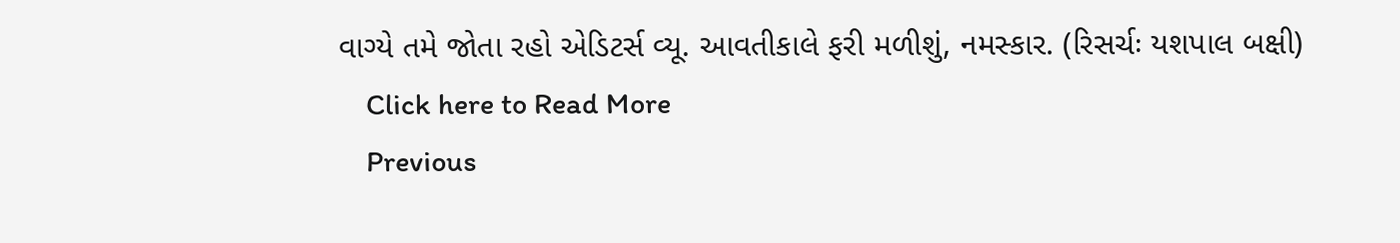વાગ્યે તમે જોતા રહો એડિટર્સ વ્યૂ. આવતીકાલે ફરી મળીશું, નમસ્કાર. (રિસર્ચઃ યશપાલ બક્ષી)
    Click here to Read More
    Previous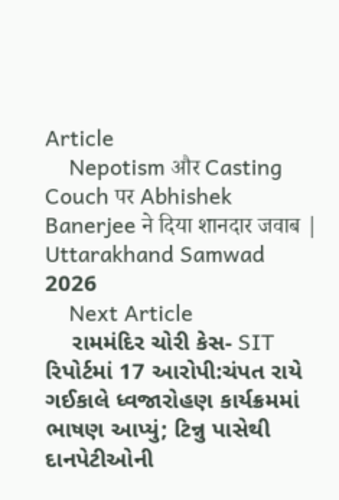Article
    Nepotism और Casting Couch पर Abhishek Banerjee ने दिया शानदार जवाब | Uttarakhand Samwad 2026
    Next Article
    રામમંદિર ચોરી કેસ- SIT રિપોર્ટમાં 17 આરોપી:ચંપત રાયે ગઈકાલે ધ્વજારોહણ કાર્યક્રમમાં ભાષણ આપ્યું; ટિન્નુ પાસેથી દાનપેટીઓની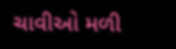ચાવીઓ મળી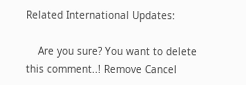Related International Updates:

    Are you sure? You want to delete this comment..! Remove Cancel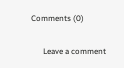Comments (0)

      Leave a comment